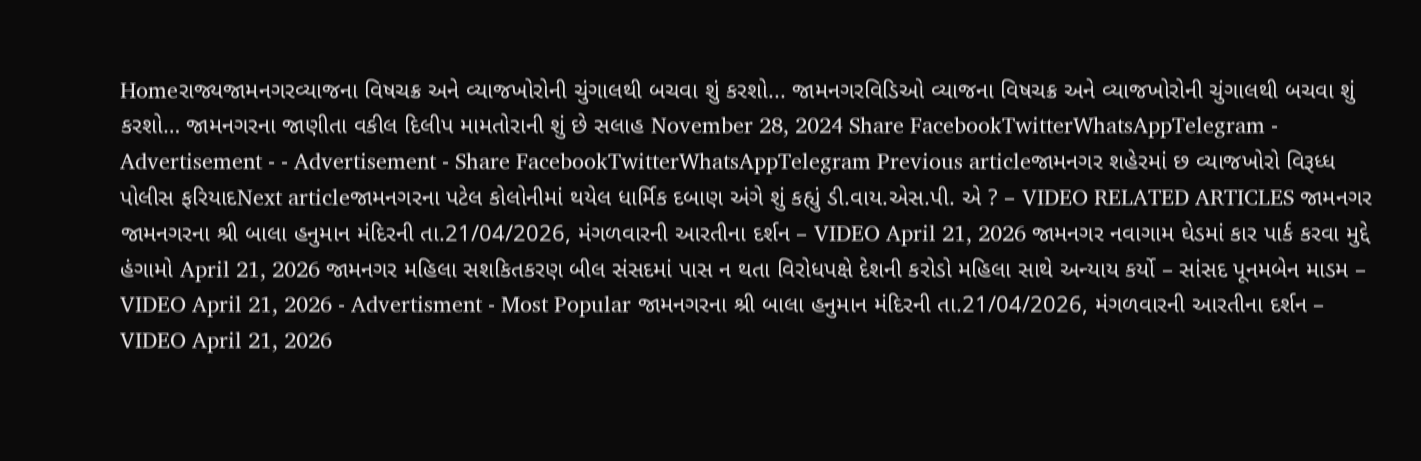Homeરાજ્યજામનગરવ્યાજના વિષચક્ર અને વ્યાજખોરોની ચુંગાલથી બચવા શું કરશો... જામનગરવિડિઓ વ્યાજના વિષચક્ર અને વ્યાજખોરોની ચુંગાલથી બચવા શું કરશો… જામનગરના જાણીતા વકીલ દિલીપ મામતોરાની શું છે સલાહ November 28, 2024 Share FacebookTwitterWhatsAppTelegram - Advertisement - - Advertisement - Share FacebookTwitterWhatsAppTelegram Previous articleજામનગર શહેરમાં છ વ્યાજખોરો વિરૂધ્ધ પોલીસ ફરિયાદNext articleજામનગરના પટેલ કોલોનીમાં થયેલ ધાર્મિક દબાણ અંગે શું કહ્યું ડી.વાય.એસ.પી. એ ? – VIDEO RELATED ARTICLES જામનગર જામનગરના શ્રી બાલા હનુમાન મંદિરની તા.21/04/2026, મંગળવારની આરતીના દર્શન – VIDEO April 21, 2026 જામનગર નવાગામ ઘેડમાં કાર પાર્ક કરવા મુદ્દે હંગામો April 21, 2026 જામનગર મહિલા સશકિતકરણ બીલ સંસદમાં પાસ ન થતા વિરોધપક્ષે દેશની કરોડો મહિલા સાથે અન્યાય કર્યો – સાંસદ પૂનમબેન માડમ – VIDEO April 21, 2026 - Advertisment - Most Popular જામનગરના શ્રી બાલા હનુમાન મંદિરની તા.21/04/2026, મંગળવારની આરતીના દર્શન – VIDEO April 21, 2026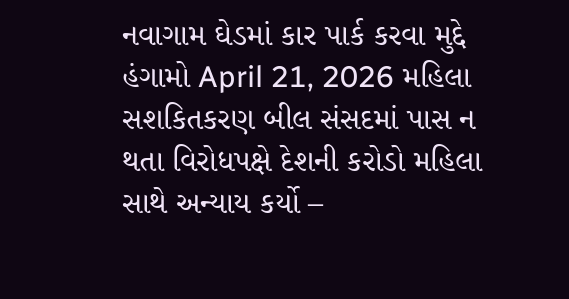નવાગામ ઘેડમાં કાર પાર્ક કરવા મુદ્દે હંગામો April 21, 2026 મહિલા સશકિતકરણ બીલ સંસદમાં પાસ ન થતા વિરોધપક્ષે દેશની કરોડો મહિલા સાથે અન્યાય કર્યો –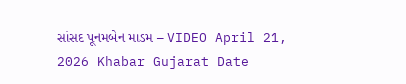સાંસદ પૂનમબેન માડમ – VIDEO April 21, 2026 Khabar Gujarat Date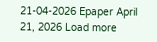21-04-2026 Epaper April 21, 2026 Load more